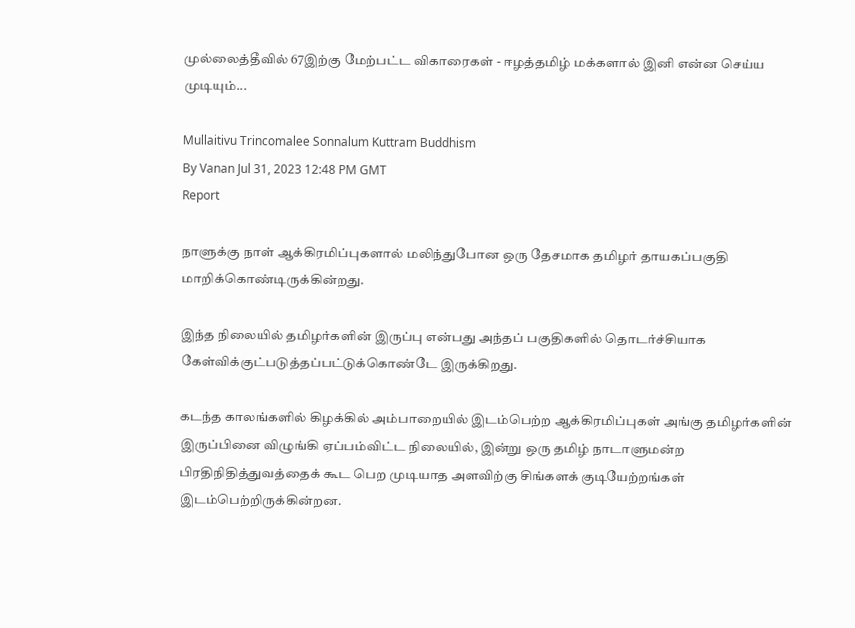முல்லைத்தீவில் 67இற்கு மேற்பட்ட விகாரைகள் - ஈழத்தமிழ் மக்களால் இனி என்ன செய்ய முடியும்...

Mullaitivu Trincomalee Sonnalum Kuttram Buddhism
By Vanan Jul 31, 2023 12:48 PM GMT
Report

நாளுக்கு நாள் ஆக்கிரமிப்புகளால் மலிந்துபோன ஒரு தேசமாக தமிழர் தாயகப்பகுதி மாறிக்கொண்டிருக்கின்றது.

இந்த நிலையில் தமிழர்களின் இருப்பு என்பது அந்தப் பகுதிகளில் தொடர்ச்சியாக கேள்விக்குட்படுத்தப்பட்டுக்கொண்டே இருக்கிறது.

கடந்த காலங்களில் கிழக்கில் அம்பாறையில் இடம்பெற்ற ஆக்கிரமிப்புகள் அங்கு தமிழர்களின் இருப்பினை விழுங்கி ஏப்பம்விட்ட நிலையில், இன்று ஒரு தமிழ் நாடாளுமன்ற பிரதிநிதித்துவத்தைக் கூட பெற முடியாத அளவிற்கு சிங்களக் குடியேற்றங்கள் இடம்பெற்றிருக்கின்றன.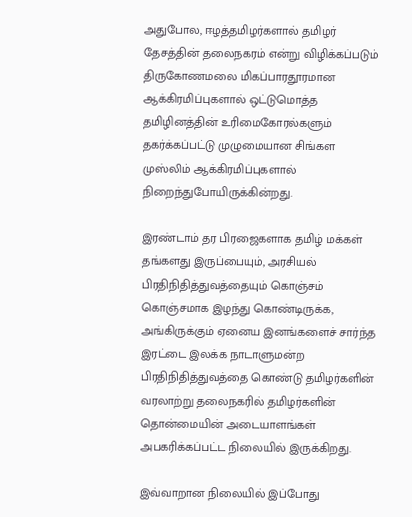அதுபோல, ஈழத்தமிழர்களால் தமிழர் தேசத்தின் தலைநகரம் என்று விழிக்கப்படும் திருகோணமலை மிகப்பாரதூரமான ஆக்கிரமிப்புகளால் ஒட்டுமொத்த தமிழினத்தின் உரிமைகோரல்களும் தகர்க்கப்பட்டு முழுமையான சிங்கள முஸ்லிம் ஆக்கிரமிப்புகளால் நிறைந்துபோயிருக்கின்றது.

இரண்டாம் தர பிரஜைகளாக தமிழ் மக்கள் தங்களது இருப்பையும், அரசியல் பிரதிநிதித்துவத்தையும் கொஞ்சம் கொஞ்சமாக இழந்து கொண்டிருக்க, அங்கிருக்கும் ஏனைய இனங்களைச் சார்ந்த இரட்டை இலக்க நாடாளுமன்ற பிரதிநிதித்துவத்தை கொண்டு தமிழர்களின் வரலாற்று தலைநகரில் தமிழர்களின் தொன்மையின் அடையாளங்கள் அபகரிக்கப்பட்ட நிலையில் இருக்கிறது.

இவ்வாறான நிலையில் இப்போது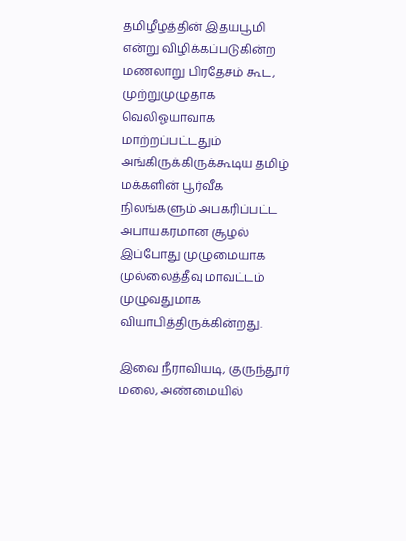தமிழீழத்தின் இதயபூமி என்று விழிக்கப்படுகின்ற மணலாறு பிரதேசம் கூட, முற்றுமுழுதாக வெலிஓயாவாக மாற்றப்பட்டதும் அங்கிருக்கிருக்கூடிய தமிழ் மக்களின் பூர்வீக நிலங்களும் அபகரிப்பட்ட அபாயகரமான சூழல் இப்போது முழுமையாக முல்லைத்தீவு மாவட்டம் முழுவதுமாக வியாபித்திருக்கின்றது.

இவை நீராவியடி, குருந்தூர் மலை, அண்மையில்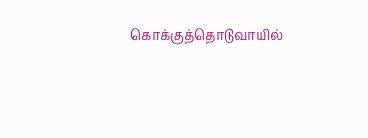கொக்குத்தொடுவாயில்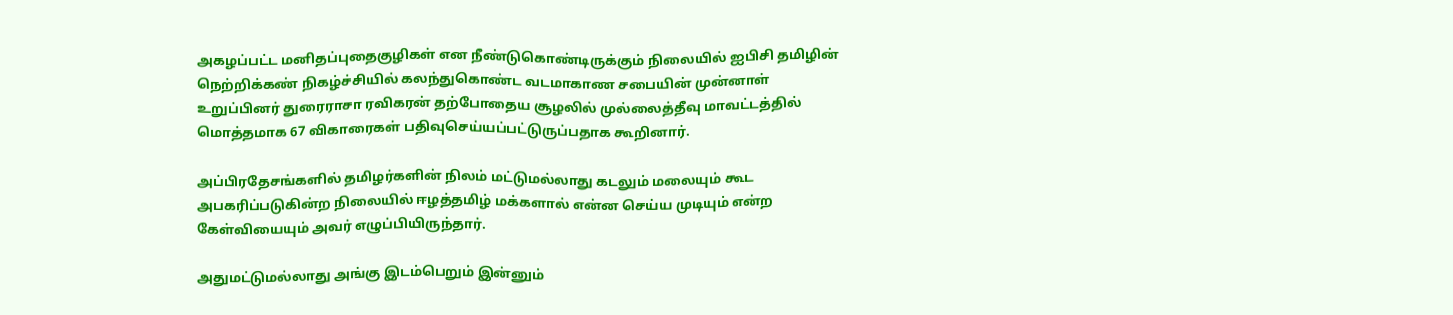அகழப்பட்ட மனிதப்புதைகுழிகள் என நீண்டுகொண்டிருக்கும் நிலையில் ஐபிசி தமிழின் நெற்றிக்கண் நிகழ்ச்சியில் கலந்துகொண்ட வடமாகாண சபையின் முன்னாள் உறுப்பினர் துரைராசா ரவிகரன் தற்போதைய சூழலில் முல்லைத்தீவு மாவட்டத்தில் மொத்தமாக 67 விகாரைகள் பதிவுசெய்யப்பட்டுருப்பதாக கூறினார்.

அப்பிரதேசங்களில் தமிழர்களின் நிலம் மட்டுமல்லாது கடலும் மலையும் கூட அபகரிப்படுகின்ற நிலையில் ஈழத்தமிழ் மக்களால் என்ன செய்ய முடியும் என்ற கேள்வியையும் அவர் எழுப்பியிருந்தார்.

அதுமட்டுமல்லாது அங்கு இடம்பெறும் இன்னும்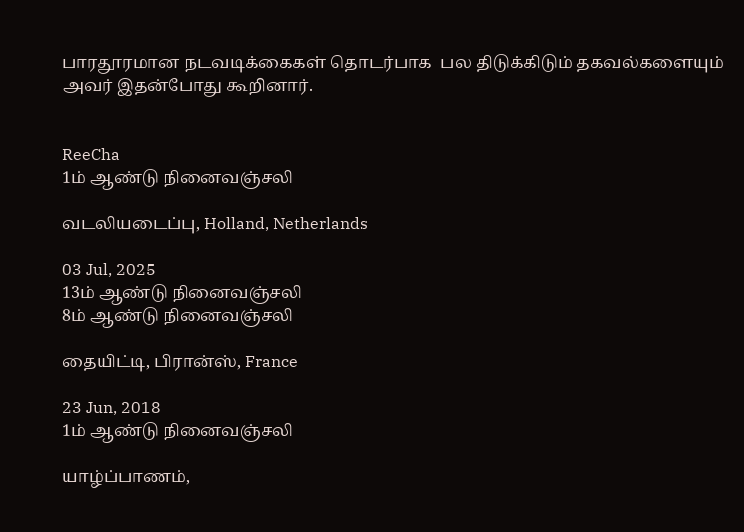பாரதூரமான நடவடிக்கைகள் தொடர்பாக  பல திடுக்கிடும் தகவல்களையும் அவர் இதன்போது கூறினார்.


ReeCha
1ம் ஆண்டு நினைவஞ்சலி

வடலியடைப்பு, Holland, Netherlands

03 Jul, 2025
13ம் ஆண்டு நினைவஞ்சலி
8ம் ஆண்டு நினைவஞ்சலி

தையிட்டி, பிரான்ஸ், France

23 Jun, 2018
1ம் ஆண்டு நினைவஞ்சலி

யாழ்ப்பாணம்,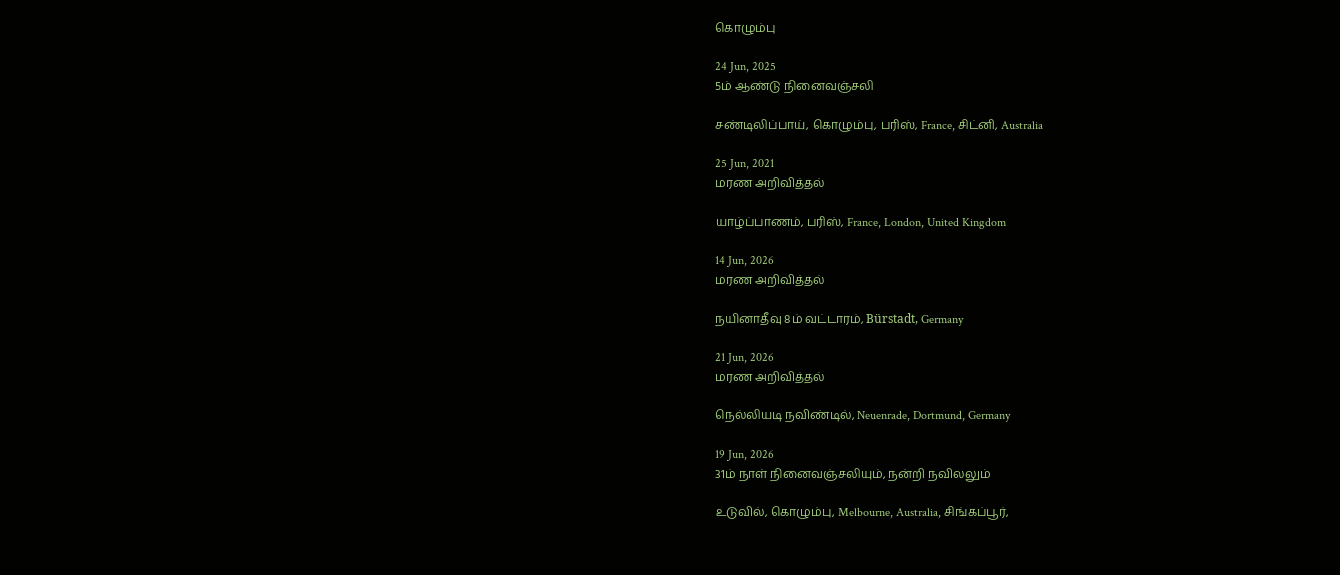கொழும்பு

24 Jun, 2025
5ம் ஆண்டு நினைவஞ்சலி

சண்டிலிப்பாய், கொழும்பு, பரிஸ், France, சிட்னி, Australia

25 Jun, 2021
மரண அறிவித்தல்

யாழ்ப்பாணம், பரிஸ், France, London, United Kingdom

14 Jun, 2026
மரண அறிவித்தல்

நயினாதீவு 8ம் வட்டாரம், Bürstadt, Germany

21 Jun, 2026
மரண அறிவித்தல்

நெல்லியடி நவிண்டில், Neuenrade, Dortmund, Germany

19 Jun, 2026
31ம் நாள் நினைவஞ்சலியும், நன்றி நவிலலும்

உடுவில், கொழும்பு, Melbourne, Australia, சிங்கப்பூர்,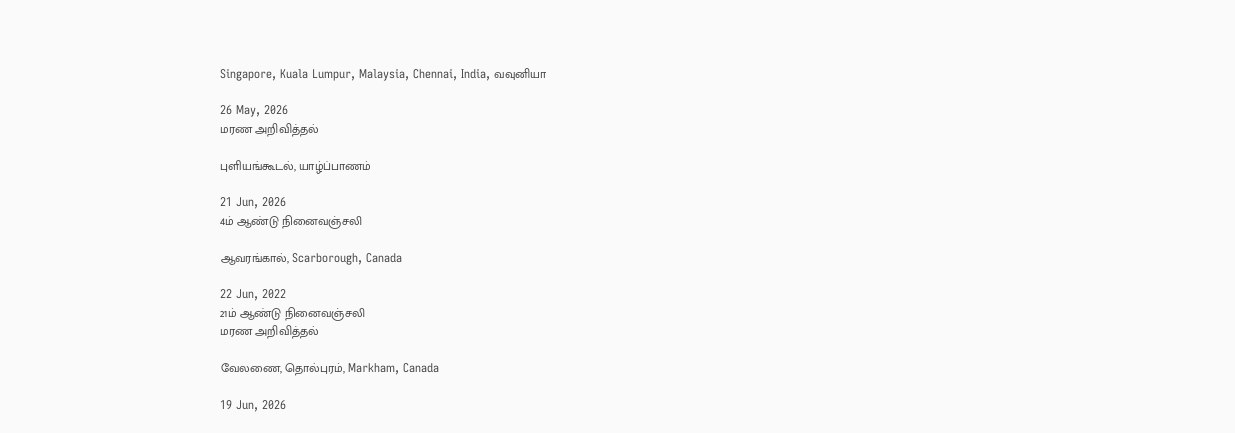Singapore, Kuala Lumpur, Malaysia, Chennai, India, வவுனியா

26 May, 2026
மரண அறிவித்தல்

புளியங்கூடல், யாழ்ப்பாணம்

21 Jun, 2026
4ம் ஆண்டு நினைவஞ்சலி

ஆவரங்கால், Scarborough, Canada

22 Jun, 2022
21ம் ஆண்டு நினைவஞ்சலி
மரண அறிவித்தல்

வேலணை, தொல்புரம், Markham, Canada

19 Jun, 2026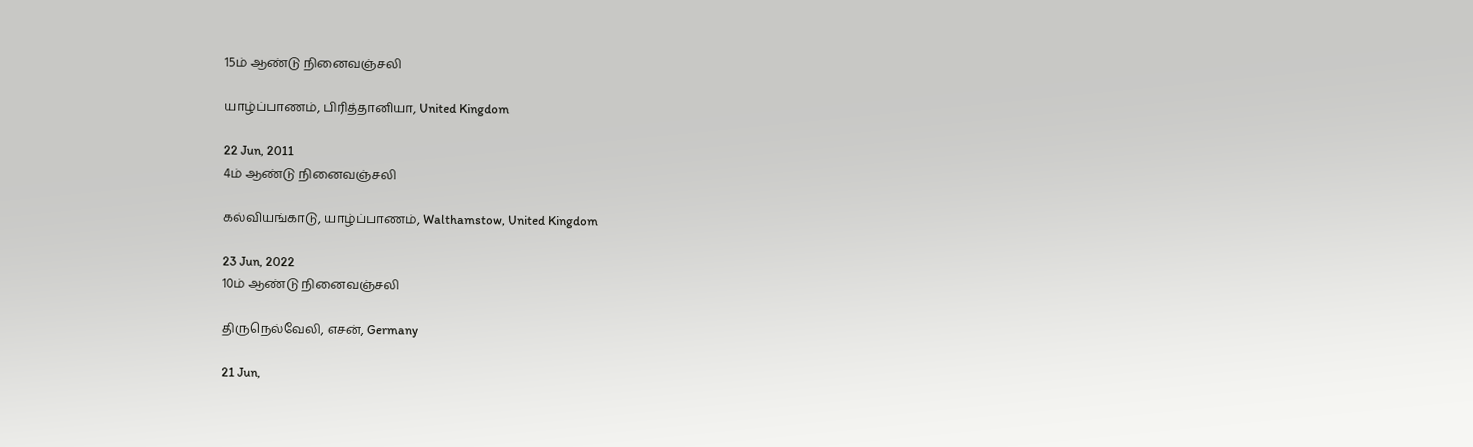15ம் ஆண்டு நினைவஞ்சலி

யாழ்ப்பாணம், பிரித்தானியா, United Kingdom

22 Jun, 2011
4ம் ஆண்டு நினைவஞ்சலி

கல்வியங்காடு, யாழ்ப்பாணம், Walthamstow, United Kingdom

23 Jun, 2022
10ம் ஆண்டு நினைவஞ்சலி

திருநெல்வேலி, எசன், Germany

21 Jun,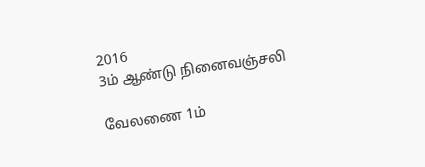2016
3ம் ஆண்டு நினைவஞ்சலி

வேலணை 1ம்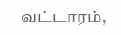வட்டாரம்,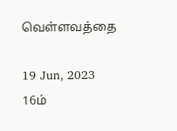வெள்ளவத்தை

19 Jun, 2023
16ம்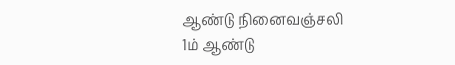ஆண்டு நினைவஞ்சலி
1ம் ஆண்டு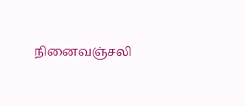நினைவஞ்சலி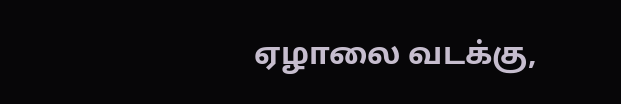ஏழாலை வடக்கு,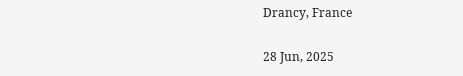Drancy, France

28 Jun, 2025